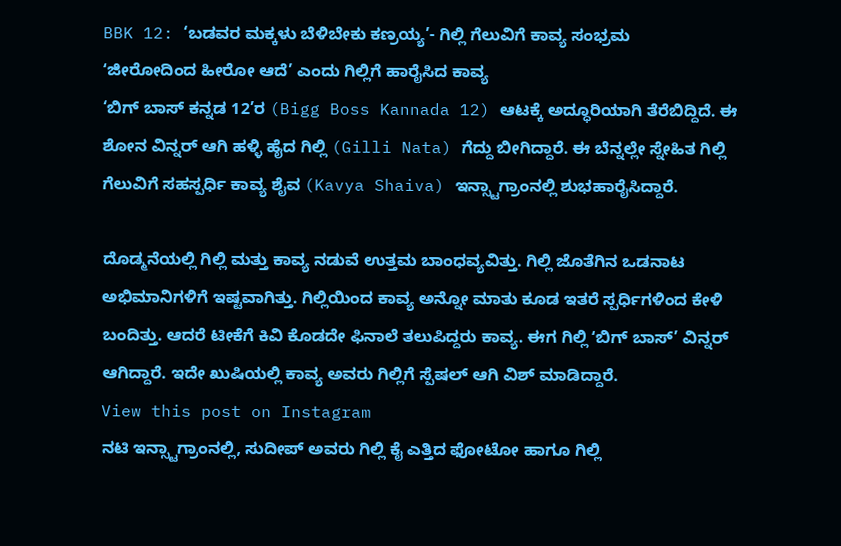BBK 12: ‘ಬಡವರ ಮಕ್ಕಳು ಬೆಳಿಬೇಕು ಕಣ್ರಯ್ಯ’- ಗಿಲ್ಲಿ ಗೆಲುವಿಗೆ ಕಾವ್ಯ ಸಂಭ್ರಮ
ʻಜೀರೋದಿಂದ ಹೀರೋ ಆದೆ’ ಎಂದು ಗಿಲ್ಲಿಗೆ ಹಾರೈಸಿದ ಕಾವ್ಯ
‘ಬಿಗ್ ಬಾಸ್ ಕನ್ನಡ 12’ರ (Bigg Boss Kannada 12) ಆಟಕ್ಕೆ ಅದ್ಧೂರಿಯಾಗಿ ತೆರೆಬಿದ್ದಿದೆ. ಈ ಶೋನ ವಿನ್ನರ್ ಆಗಿ ಹಳ್ಳಿ ಹೈದ ಗಿಲ್ಲಿ (Gilli Nata) ಗೆದ್ದು ಬೀಗಿದ್ದಾರೆ. ಈ ಬೆನ್ನಲ್ಲೇ ಸ್ನೇಹಿತ ಗಿಲ್ಲಿ ಗೆಲುವಿಗೆ ಸಹಸ್ಪರ್ಧಿ ಕಾವ್ಯ ಶೈವ (Kavya Shaiva) ಇನ್ಸ್ಟಾಗ್ರಾಂನಲ್ಲಿ ಶುಭಹಾರೈಸಿದ್ದಾರೆ.

ದೊಡ್ಮನೆಯಲ್ಲಿ ಗಿಲ್ಲಿ ಮತ್ತು ಕಾವ್ಯ ನಡುವೆ ಉತ್ತಮ ಬಾಂಧವ್ಯವಿತ್ತು. ಗಿಲ್ಲಿ ಜೊತೆಗಿನ ಒಡನಾಟ ಅಭಿಮಾನಿಗಳಿಗೆ ಇಷ್ಟವಾಗಿತ್ತು. ಗಿಲ್ಲಿಯಿಂದ ಕಾವ್ಯ ಅನ್ನೋ ಮಾತು ಕೂಡ ಇತರೆ ಸ್ಪರ್ಧಿಗಳಿಂದ ಕೇಳಿ ಬಂದಿತ್ತು. ಆದರೆ ಟೀಕೆಗೆ ಕಿವಿ ಕೊಡದೇ ಫಿನಾಲೆ ತಲುಪಿದ್ದರು ಕಾವ್ಯ. ಈಗ ಗಿಲ್ಲಿ ʻಬಿಗ್ ಬಾಸ್’ ವಿನ್ನರ್ ಆಗಿದ್ದಾರೆ. ಇದೇ ಖುಷಿಯಲ್ಲಿ ಕಾವ್ಯ ಅವರು ಗಿಲ್ಲಿಗೆ ಸ್ಪೆಷಲ್ ಆಗಿ ವಿಶ್ ಮಾಡಿದ್ದಾರೆ.
View this post on Instagram
ನಟಿ ಇನ್ಸ್ಟಾಗ್ರಾಂನಲ್ಲಿ, ಸುದೀಪ್ ಅವರು ಗಿಲ್ಲಿ ಕೈ ಎತ್ತಿದ ಫೋಟೋ ಹಾಗೂ ಗಿಲ್ಲಿ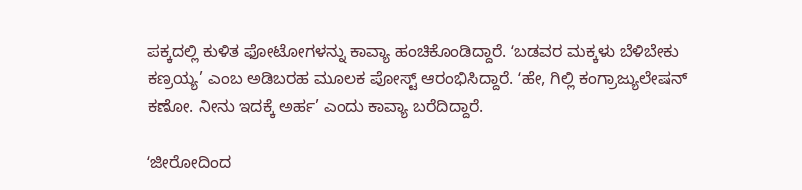ಪಕ್ಕದಲ್ಲಿ ಕುಳಿತ ಫೋಟೋಗಳನ್ನು ಕಾವ್ಯಾ ಹಂಚಿಕೊಂಡಿದ್ದಾರೆ. ʻಬಡವರ ಮಕ್ಕಳು ಬೆಳಿಬೇಕು ಕಣ್ರಯ್ಯ’ ಎಂಬ ಅಡಿಬರಹ ಮೂಲಕ ಪೋಸ್ಟ್ ಆರಂಭಿಸಿದ್ದಾರೆ. ʻಹೇ, ಗಿಲ್ಲಿ ಕಂಗ್ರಾಜ್ಯುಲೇಷನ್ ಕಣೋ. ನೀನು ಇದಕ್ಕೆ ಅರ್ಹ’ ಎಂದು ಕಾವ್ಯಾ ಬರೆದಿದ್ದಾರೆ.

ʻಜೀರೋದಿಂದ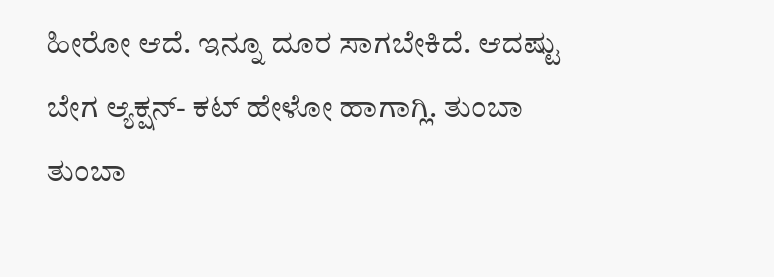ಹೀರೋ ಆದೆ. ಇನ್ನೂ ದೂರ ಸಾಗಬೇಕಿದೆ. ಆದಷ್ಟು ಬೇಗ ಆ್ಯಕ್ಷನ್- ಕಟ್ ಹೇಳೋ ಹಾಗಾಗ್ಲಿ. ತುಂಬಾ ತುಂಬಾ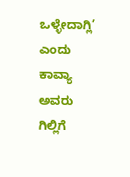ಒಳ್ಳೇದಾಗ್ಲಿ’ ಎಂದು ಕಾವ್ಯಾ ಅವರು ಗಿಲ್ಲಿಗೆ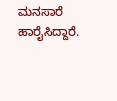ಮನಸಾರೆ ಹಾರೈಸಿದ್ದಾರೆ.